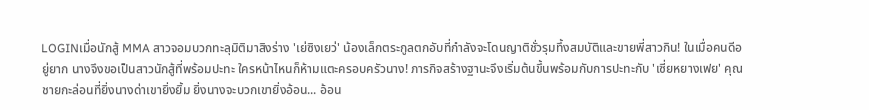LOGINเมื่อนักสู้ MMA สาวจอมบวกทะลุมิติมาสิงร่าง 'เย่ซิงเยว่' น้องเล็กตระกูลตกอับที่กำลังจะโดนญาติชั่วรุมทึ้งสมบัติและขายพี่สาวกิน! ในเมื่อคนดีอยู่ยาก นางจึงขอเป็นสาวนักสู้ที่พร้อมปะทะ ใครหน้าไหนก็ห้ามแตะครอบครัวนาง! ภารกิจสร้างฐานะจึงเริ่มต้นขึ้นพร้อมกับการปะทะกับ 'เซี่ยหยางเฟย' คุณชายกะล่อนที่ยิ่งนางด่าเขายิ่งยิ้ม ยิ่งนางจะบวกเขายิ่งอ้อน... อ้อน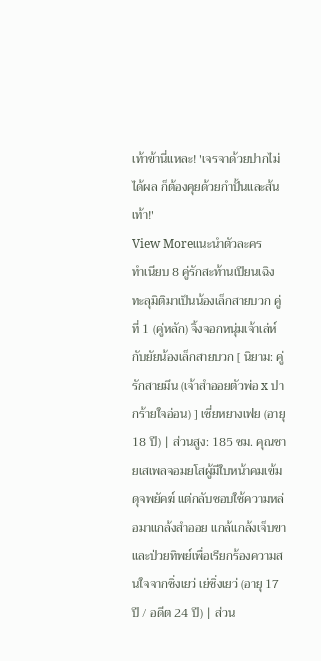เท้าข้านี่แหละ! 'เจรจาด้วยปากไม่ได้ผล ก็ต้องคุยด้วยกำปั้นและส้นเท้า!'
View Moreแนะนำตัวละคร
ทำเนียบ 8 คู่รักสะท้านเปียนเฉิง ทะลุมิติมาเป็นน้องเล็กสายบวก คู่ที่ 1 (คู่หลัก) จิ้งจอกหนุ่มเจ้าเล่ห์กับยัยน้องเล็กสายบวก [ นิยาม: คู่รักสายมึน (เจ้าสำออยตัวพ่อ x ปากร้ายใจอ่อน) ] เซี่ยหยางเฟย (อายุ 18 ปี) | ส่วนสูง: 185 ซม. คุณชายเสเพลจอมยโสผู้มีใบหน้าคมเข้มดุจพยัคฆ์ แต่กลับชอบใช้ความหล่อมาแกล้งสำออย แกล้แกล้งเจ็บขาและป่วยทิพย์เพื่อเรียกร้องความสนใจจากซิ่งเยว่ เย่ซิ่งเยว่ (อายุ 17 ปี / อดีต 24 ปี) | ส่วน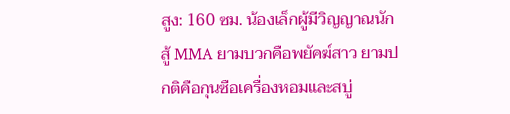สูง: 160 ซม. น้องเล็กผู้มีวิญญาณนักสู้ MMA ยามบวกคือพยัคฆ์สาว ยามปกติคือกุนซือเครื่องหอมและสบู่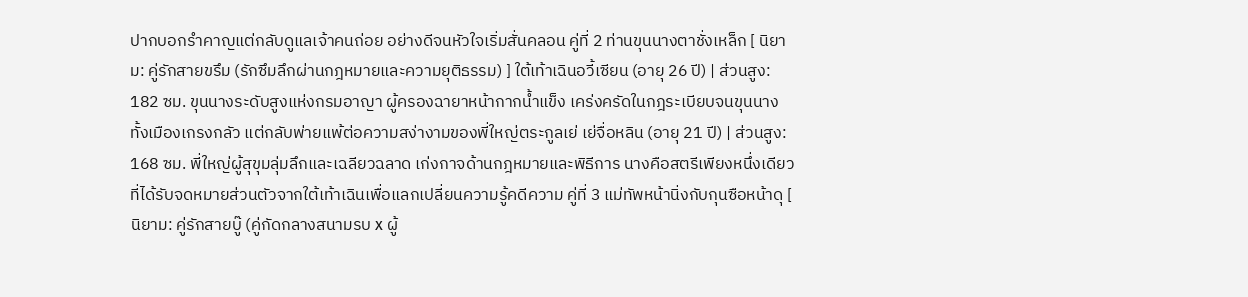ปากบอกรำคาญแต่กลับดูแลเจ้าคนถ่อย อย่างดีจนหัวใจเริ่มสั่นคลอน คู่ที่ 2 ท่านขุนนางตาชั่งเหล็ก [ นิยาม: คู่รักสายขรึม (รักซึมลึกผ่านกฎหมายและความยุติธรรม) ] ใต้เท้าเฉินอวี้เซียน (อายุ 26 ปี) | ส่วนสูง: 182 ซม. ขุนนางระดับสูงแห่งกรมอาญา ผู้ครองฉายาหน้ากากน้ำแข็ง เคร่งครัดในกฎระเบียบจนขุนนางทั้งเมืองเกรงกลัว แต่กลับพ่ายแพ้ต่อความสง่างามของพี่ใหญ่ตระกูลเย่ เย่จื่อหลิน (อายุ 21 ปี) | ส่วนสูง: 168 ซม. พี่ใหญ่ผู้สุขุมลุ่มลึกและเฉลียวฉลาด เก่งกาจด้านกฎหมายและพิธีการ นางคือสตรีเพียงหนึ่งเดียวที่ได้รับจดหมายส่วนตัวจากใต้เท้าเฉินเพื่อแลกเปลี่ยนความรู้คดีความ คู่ที่ 3 แม่ทัพหน้านิ่งกับกุนซือหน้าดุ [ นิยาม: คู่รักสายบู๊ (คู่กัดกลางสนามรบ x ผู้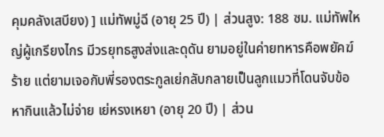คุมคลังเสบียง) ] แม่ทัพมู่ฉี (อายุ 25 ปี) | ส่วนสูง: 188 ซม. แม่ทัพใหญ่ผู้เกรียงไกร มีวรยุทธสูงส่งและดุดัน ยามอยู่ในค่ายทหารคือพยัคฆ์ร้าย แต่ยามเจอกับพี่รองตระกูลเย่กลับกลายเป็นลูกแมวที่โดนจับข้อหากินแล้วไม่จ่าย เย่หรงเหยา (อายุ 20 ปี) | ส่วน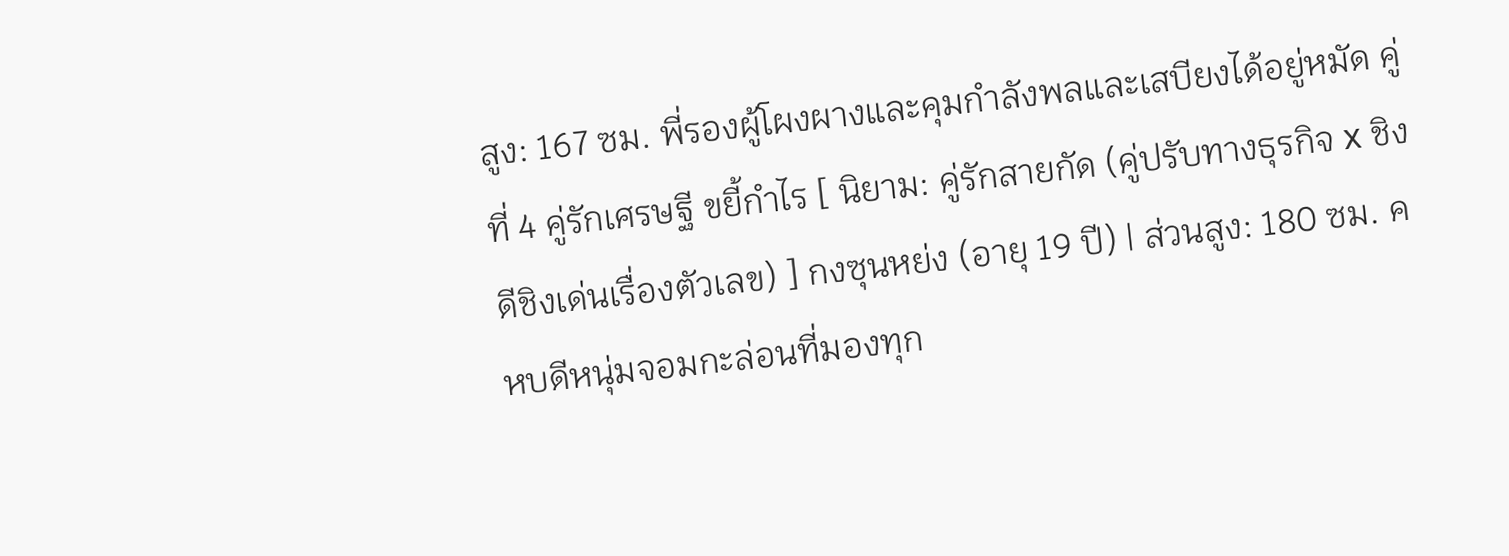สูง: 167 ซม. พี่รองผู้โผงผางและคุมกำลังพลและเสบียงได้อยู่หมัด คู่ที่ 4 คู่รักเศรษฐี ขยี้กำไร [ นิยาม: คู่รักสายกัด (คู่ปรับทางธุรกิจ x ชิงดีชิงเด่นเรื่องตัวเลข) ] กงซุนหย่ง (อายุ 19 ปี) | ส่วนสูง: 180 ซม. คหบดีหนุ่มจอมกะล่อนที่มองทุก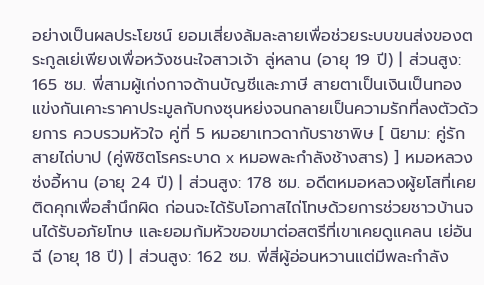อย่างเป็นผลประโยชน์ ยอมเสี่ยงล้มละลายเพื่อช่วยระบบขนส่งของตระกูลเย่เพียงเพื่อหวังชนะใจสาวเจ้า ลู่หลาน (อายุ 19 ปี) | ส่วนสูง: 165 ซม. พี่สามผู้เก่งกาจด้านบัญชีและภาษี สายตาเป็นเงินเป็นทอง แข่งกันเคาะราคาประมูลกับกงซุนหย่งจนกลายเป็นความรักที่ลงตัวด้วยการ ควบรวมหัวใจ คู่ที่ 5 หมอยาเทวดากับราชาพิษ [ นิยาม: คู่รักสายไถ่บาป (คู่พิชิตโรคระบาด x หมอพละกำลังช้างสาร) ] หมอหลวงซ่งอี้หาน (อายุ 24 ปี) | ส่วนสูง: 178 ซม. อดีตหมอหลวงผู้ยโสที่เคยติดคุกเพื่อสำนึกผิด ก่อนจะได้รับโอกาสไถ่โทษด้วยการช่วยชาวบ้านจนได้รับอภัยโทษ และยอมก้มหัวขอขมาต่อสตรีที่เขาเคยดูแคลน เย่อันฉี (อายุ 18 ปี) | ส่วนสูง: 162 ซม. พี่สี่ผู้อ่อนหวานแต่มีพละกำลัง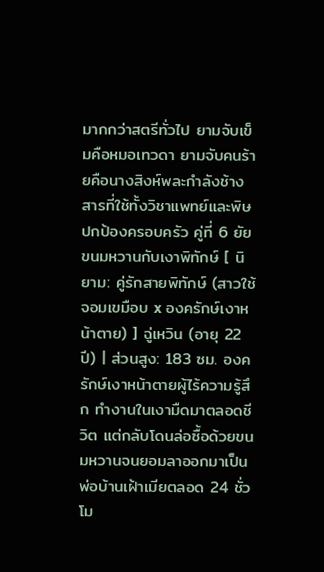มากกว่าสตรีทั่วไป ยามจับเข็มคือหมอเทวดา ยามจับคนร้ายคือนางสิงห์พละกำลังช้างสารที่ใช้ทั้งวิชาแพทย์และพิษปกป้องครอบครัว คู่ที่ 6 ยัยขนมหวานกับเงาพิทักษ์ [ นิยาม: คู่รักสายพิทักษ์ (สาวใช้จอมเขมือบ x องครักษ์เงาหน้าตาย) ] ฉู่เหวิน (อายุ 22 ปี) | ส่วนสูง: 183 ซม. องครักษ์เงาหน้าตายผู้ไร้ความรู้สึก ทำงานในเงามืดมาตลอดชีวิต แต่กลับโดนล่อซื้อด้วยขนมหวานจนยอมลาออกมาเป็นพ่อบ้านเฝ้าเมียตลอด 24 ชั่วโม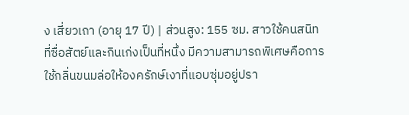ง เสี่ยวเถา (อายุ 17 ปี) | ส่วนสูง: 155 ซม. สาวใช้คนสนิทที่ซื่อสัตย์และกินเก่งเป็นที่หนึ่ง มีความสามารถพิเศษคือการใช้กลิ่นขนมล่อให้องครักษ์เงาที่แอบซุ่มอยู่ปรา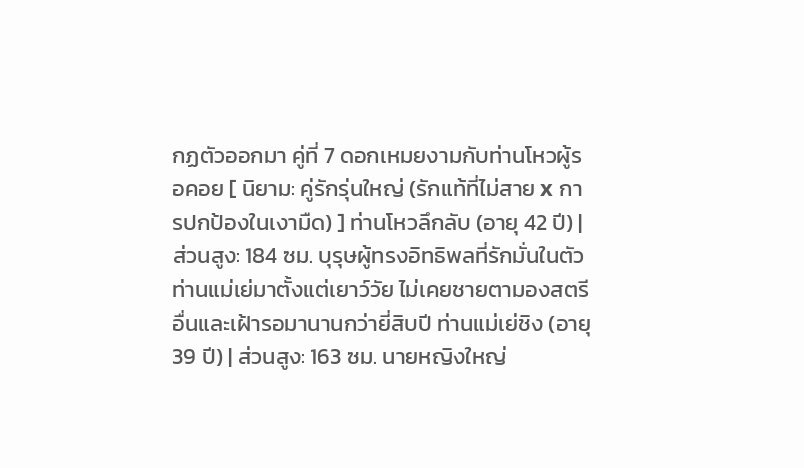กฏตัวออกมา คู่ที่ 7 ดอกเหมยงามกับท่านโหวผู้รอคอย [ นิยาม: คู่รักรุ่นใหญ่ (รักแท้ที่ไม่สาย x การปกป้องในเงามืด) ] ท่านโหวลึกลับ (อายุ 42 ปี) | ส่วนสูง: 184 ซม. บุรุษผู้ทรงอิทธิพลที่รักมั่นในตัวท่านแม่เย่มาตั้งแต่เยาว์วัย ไม่เคยชายตามองสตรีอื่นและเฝ้ารอมานานกว่ายี่สิบปี ท่านแม่เย่ชิง (อายุ 39 ปี) | ส่วนสูง: 163 ซม. นายหญิงใหญ่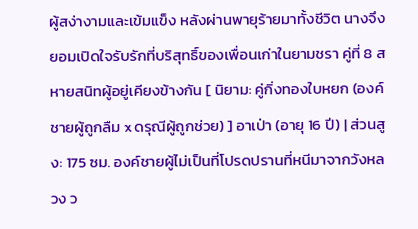ผู้สง่างามและเข้มแข็ง หลังผ่านพายุร้ายมาทั้งชีวิต นางจึงยอมเปิดใจรับรักที่บริสุทธิ์ของเพื่อนเก่าในยามชรา คู่ที่ 8 สหายสนิทผู้อยู่เคียงข้างกัน [ นิยาม: คู่กิ่งทองใบหยก (องค์ชายผู้ถูกลืม x ดรุณีผู้ถูกช่วย) ] อาเป่า (อายุ 16 ปี) | ส่วนสูง: 175 ซม. องค์ชายผู้ไม่เป็นที่โปรดปรานที่หนีมาจากวังหลวง ว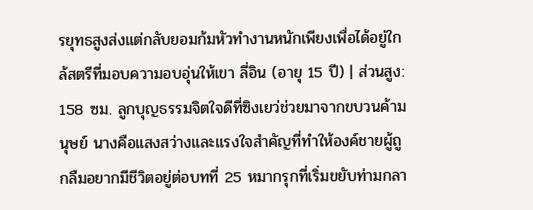รยุทธสูงส่งแต่กลับยอมก้มหัวทำงานหนักเพียงเพื่อได้อยู่ใกล้สตรีที่มอบความอบอุ่นให้เขา ลี่อิน (อายุ 15 ปี) | ส่วนสูง: 158 ซม. ลูกบุญธรรมจิตใจดีที่ซิงเยว่ช่วยมาจากขบวนค้ามนุษย์ นางคือแสงสว่างและแรงใจสำคัญที่ทำให้องค์ชายผู้ถูกลืมอยากมีชีวิตอยู่ต่อบทที่ 25 หมากรุกที่เริ่มขยับท่ามกลา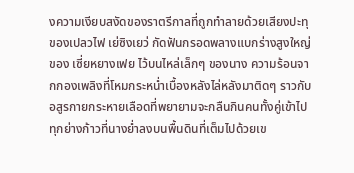งความเงียบสงัดของราตรีกาลที่ถูกทำลายด้วยเสียงปะทุของเปลวไฟ เย่ซิงเยว่ กัดฟันกรอดพลางแบกร่างสูงใหญ่ของ เซี่ยหยางเฟย ไว้บนไหล่เล็กๆ ของนาง ความร้อนจากกองเพลิงที่โหมกระหน่ำเบื้องหลังไล่หลังมาติดๆ ราวกับอสูรกายกระหายเลือดที่พยายามจะกลืนกินคนทั้งคู่เข้าไป ทุกย่างก้าวที่นางย่ำลงบนพื้นดินที่เต็มไปด้วยเข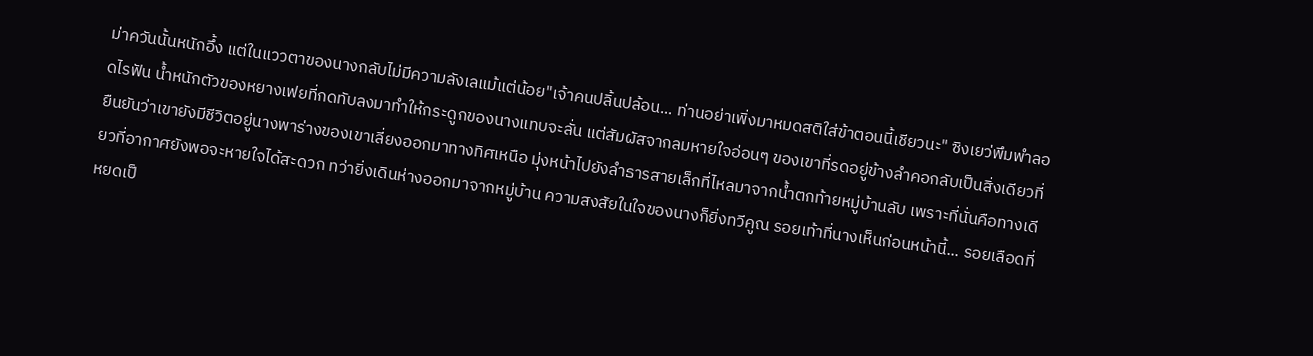ม่าควันนั้นหนักอึ้ง แต่ในแววตาของนางกลับไม่มีความลังเลแม้แต่น้อย"เจ้าคนปลิ้นปล้อน... ท่านอย่าเพิ่งมาหมดสติใส่ข้าตอนนี้เชียวนะ" ซิงเยว่พึมพำลอดไรฟัน น้ำหนักตัวของหยางเฟยที่กดทับลงมาทำให้กระดูกของนางแทบจะลั่น แต่สัมผัสจากลมหายใจอ่อนๆ ของเขาที่รดอยู่ข้างลำคอกลับเป็นสิ่งเดียวที่ยืนยันว่าเขายังมีชีวิตอยู่นางพาร่างของเขาเลี่ยงออกมาทางทิศเหนือ มุ่งหน้าไปยังลำธารสายเล็กที่ไหลมาจากน้ำตกท้ายหมู่บ้านลับ เพราะที่นั่นคือทางเดียวที่อากาศยังพอจะหายใจได้สะดวก ทว่ายิ่งเดินห่างออกมาจากหมู่บ้าน ความสงสัยในใจของนางก็ยิ่งทวีคูณ รอยเท้าที่นางเห็นก่อนหน้านี้... รอยเลือดที่หยดเป็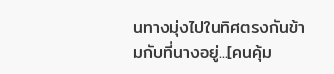นทางมุ่งไปในทิศตรงกันข้ามกับที่นางอยู่...[คนคุ้ม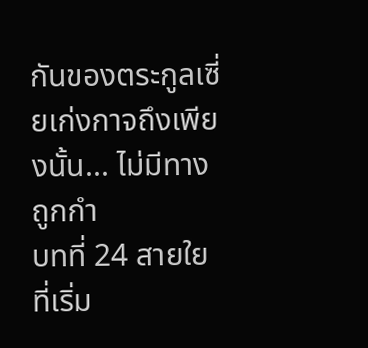กันของตระกูลเซี่ยเก่งกาจถึงเพียงนั้น... ไม่มีทางถูกกำ
บทที่ 24 สายใยที่เริ่ม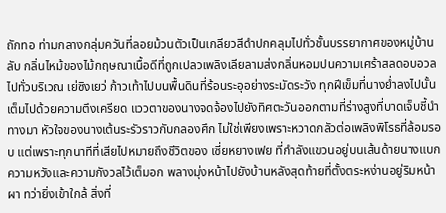ถักทอ ท่ามกลางกลุ่มควันที่ลอยม้วนตัวเป็นเกลียวสีดำปกคลุมไปทั่วชั้นบรรยากาศของหมู่บ้านลับ กลิ่นไหม้ของไม้กฤษณาเนื้อดีที่ถูกเปลวเพลิงเลียลามส่งกลิ่นหอมปนความเศร้าสลดอบอวลไปทั่วบริเวณ เย่ซิงเยว่ ก้าวเท้าไปบนพื้นดินที่ร้อนระอุอย่างระมัดระวัง ทุกฝีเข็มที่นางย่ำลงไปนั้นเต็มไปด้วยความตึงเครียด แววตาของนางจดจ้องไปยังทิศตะวันออกตามที่ร่างสูงที่บาดเจ็บชี้นำทางมา หัวใจของนางเต้นระรัวราวกับกลองศึก ไม่ใช่เพียงเพราะหวาดกลัวต่อเพลิงพิโรธที่ล้อมรอบ แต่เพราะทุกนาทีที่เสียไปหมายถึงชีวิตของ เซี่ยหยางเฟย ที่กำลังแขวนอยู่บนเส้นด้ายนางแบกความหวังและความกังวลไว้เต็มอก พลางมุ่งหน้าไปยังบ้านหลังสุดท้ายที่ตั้งตระหง่านอยู่ริมหน้าผา ทว่ายิ่งเข้าใกล้ สิ่งที่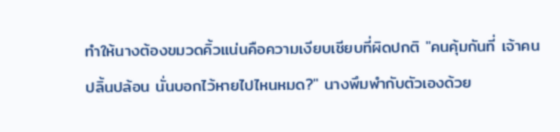ทำให้นางต้องขมวดคิ้วแน่นคือความเงียบเชียบที่ผิดปกติ "คนคุ้มกันที่ เจ้าคนปลิ้นปล้อน นั่นบอกไว้หายไปไหนหมด?" นางพึมพำกับตัวเองด้วย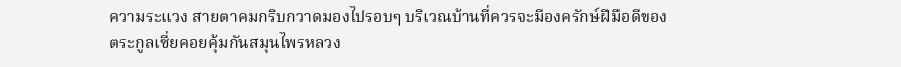ความระแวง สายตาคมกริบกวาดมองไปรอบๆ บริเวณบ้านที่ควรจะมีองครักษ์ฝีมือดีของตระกูลเซี่ยคอยคุ้มกันสมุนไพรหลวง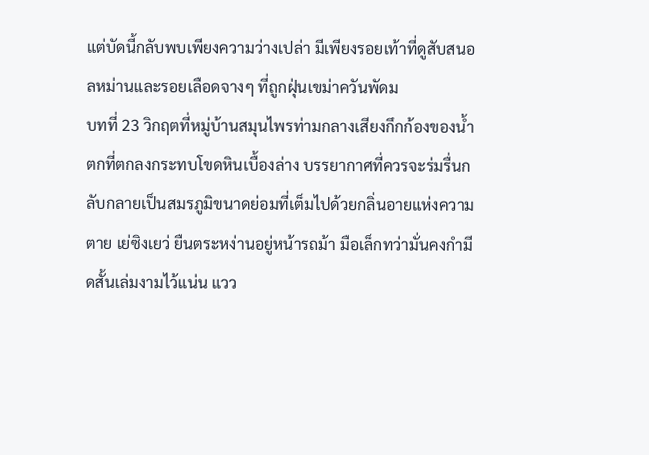แต่บัดนี้กลับพบเพียงความว่างเปล่า มีเพียงรอยเท้าที่ดูสับสนอลหม่านและรอยเลือดจางๆ ที่ถูกฝุ่นเขม่าควันพัดม
บทที่ 23 วิกฤตที่หมู่บ้านสมุนไพรท่ามกลางเสียงกึกก้องของน้ำตกที่ตกลงกระทบโขดหินเบื้องล่าง บรรยากาศที่ควรจะร่มรื่นกลับกลายเป็นสมรภูมิขนาดย่อมที่เต็มไปด้วยกลิ่นอายแห่งความตาย เย่ซิงเยว่ ยืนตระหง่านอยู่หน้ารถม้า มือเล็กทว่ามั่นคงกำมีดสั้นเล่มงามไว้แน่น แวว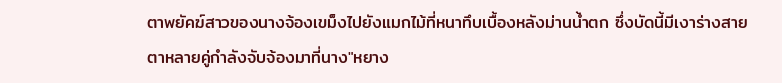ตาพยัคฆ์สาวของนางจ้องเขม็งไปยังแมกไม้ที่หนาทึบเบื้องหลังม่านน้ำตก ซึ่งบัดนี้มีเงาร่างสายตาหลายคู่กำลังจับจ้องมาที่นาง"หยาง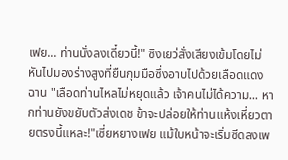เฟย... ท่านนั่งลงเดี๋ยวนี้!" ซิงเยว่สั่งเสียงเข้มโดยไม่หันไปมองร่างสูงที่ยืนกุมมือซึ่งอาบไปด้วยเลือดแดงฉาน "เลือดท่านไหลไม่หยุดแล้ว เจ้าคนไม่ได้ความ... หากท่านยังขยับตัวส่งเดช ข้าจะปล่อยให้ท่านแห้งเหี่ยวตายตรงนี้แหละ!"เซี่ยหยางเฟย แม้ใบหน้าจะเริ่มซีดลงเพ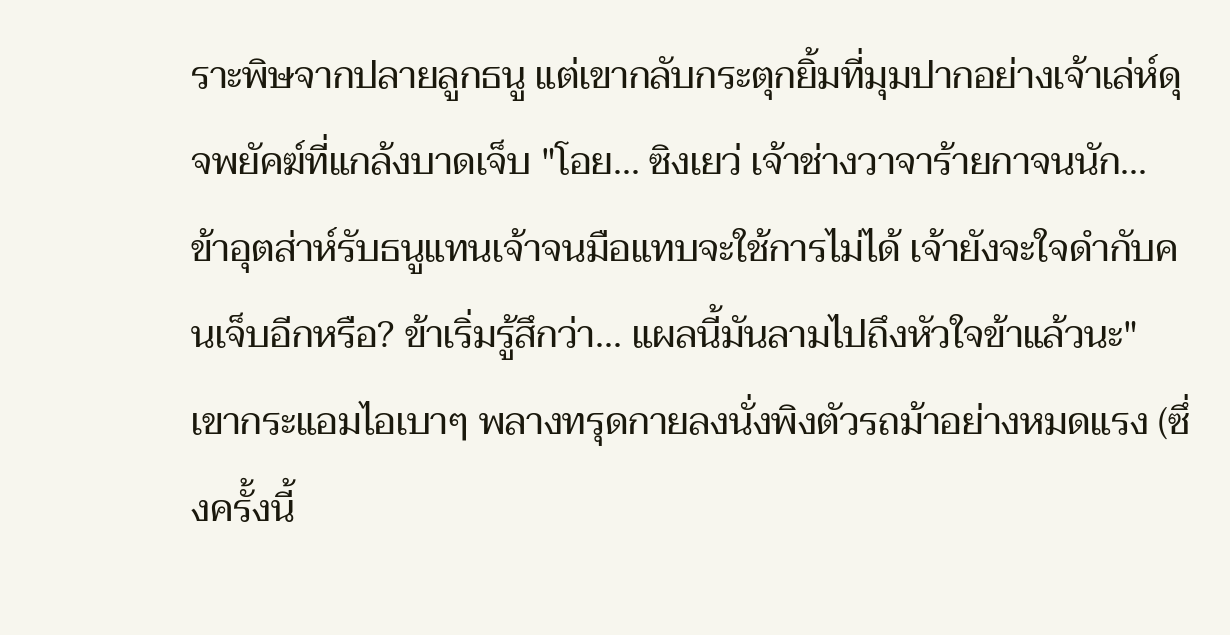ราะพิษจากปลายลูกธนู แต่เขากลับกระตุกยิ้มที่มุมปากอย่างเจ้าเล่ห์ดุจพยัคฆ์ที่แกล้งบาดเจ็บ "โอย... ซิงเยว่ เจ้าช่างวาจาร้ายกาจนนัก... ข้าอุตส่าห์รับธนูแทนเจ้าจนมือแทบจะใช้การไม่ได้ เจ้ายังจะใจดำกับคนเจ็บอีกหรือ? ข้าเริ่มรู้สึกว่า... แผลนี้มันลามไปถึงหัวใจข้าแล้วนะ" เขากระแอมไอเบาๆ พลางทรุดกายลงนั่งพิงตัวรถม้าอย่างหมดแรง (ซึ่งครั้งนี้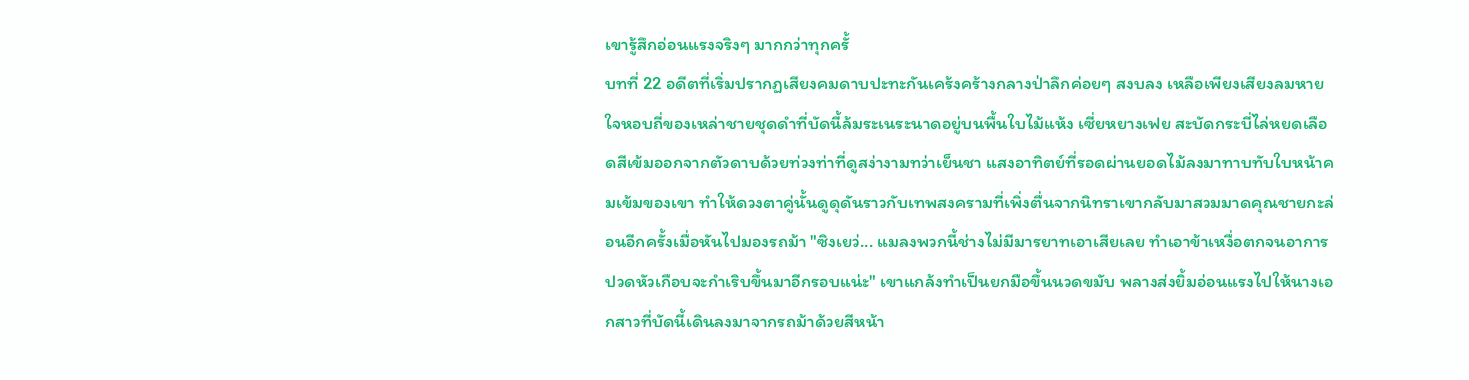เขารู้สึกอ่อนแรงจริงๆ มากกว่าทุกครั้
บทที่ 22 อดีตที่เริ่มปรากฏเสียงคมดาบปะทะกันเคร้งคร้างกลางป่าลึกค่อยๆ สงบลง เหลือเพียงเสียงลมหายใจหอบถี่ของเหล่าชายชุดดำที่บัดนี้ล้มระเนระนาดอยู่บนพื้นใบไม้แห้ง เซี่ยหยางเฟย สะบัดกระบี่ไล่หยดเลือดสีเข้มออกจากตัวดาบด้วยท่วงท่าที่ดูสง่างามทว่าเย็นชา แสงอาทิตย์ที่รอดผ่านยอดไม้ลงมาทาบทับใบหน้าคมเข้มของเขา ทำให้ดวงตาคู่นั้นดูดุดันราวกับเทพสงครามที่เพิ่งตื่นจากนิทราเขากลับมาสวมมาดคุณชายกะล่อนอีกครั้งเมื่อหันไปมองรถม้า "ซิงเยว่... แมลงพวกนี้ช่างไม่มีมารยาทเอาเสียเลย ทำเอาข้าเหงื่อตกจนอาการปวดหัวเกือบจะกำเริบขึ้นมาอีกรอบแน่ะ" เขาแกล้งทำเป็นยกมือขึ้นนวดขมับ พลางส่งยิ้มอ่อนแรงไปให้นางเอกสาวที่บัดนี้เดินลงมาจากรถม้าด้วยสีหน้า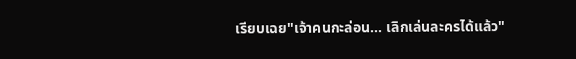เรียบเฉย"เจ้าคนกะล่อน... เลิกเล่นละครได้แล้ว"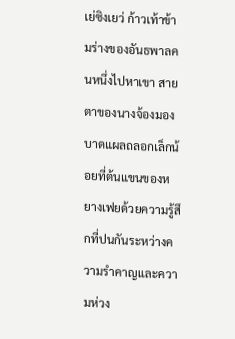เย่ซิงเยว่ ก้าวเท้าข้ามร่างของอันธพาลคนหนึ่งไปหาเขา สายตาของนางจ้องมองบาดแผลถลอกเล็กน้อยที่ต้นแขนของหยางเฟยด้วยความรู้สึกที่ปนกันระหว่างความรำคาญและความห่วง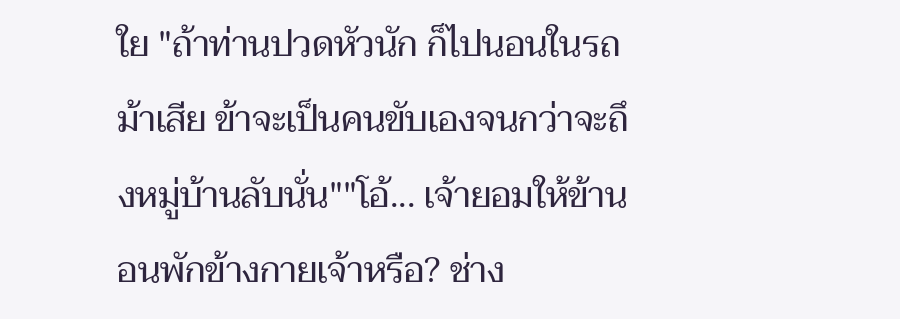ใย "ถ้าท่านปวดหัวนัก ก็ไปนอนในรถม้าเสีย ข้าจะเป็นคนขับเองจนกว่าจะถึงหมู่บ้านลับนั่น""โอ้... เจ้ายอมให้ข้านอนพักข้างกายเจ้าหรือ? ช่าง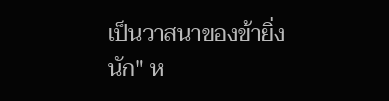เป็นวาสนาของข้ายิ่งนัก" ห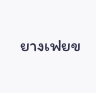ยางเฟยข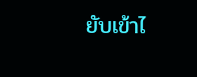ยับเข้าไ